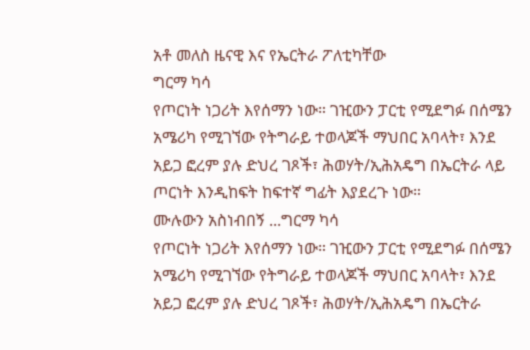አቶ መለስ ዜናዊ እና የኤርትራ ፖለቲካቸው
ግርማ ካሳ
የጦርነት ነጋሪት እየሰማን ነው። ገዢውን ፓርቲ የሚደግፉ በሰሜን አሜሪካ የሚገኘው የትግራይ ተወላጆች ማህበር አባላት፣ እንደ አይጋ ፎረም ያሉ ድህረ ገጾች፣ ሕወሃት/ኢሕአዴግ በኤርትራ ላይ ጦርነት እንዲከፍት ከፍተኛ ግፊት እያደረጉ ነው።
ሙሉውን አስነብበኝ ...ግርማ ካሳ
የጦርነት ነጋሪት እየሰማን ነው። ገዢውን ፓርቲ የሚደግፉ በሰሜን አሜሪካ የሚገኘው የትግራይ ተወላጆች ማህበር አባላት፣ እንደ አይጋ ፎረም ያሉ ድህረ ገጾች፣ ሕወሃት/ኢሕአዴግ በኤርትራ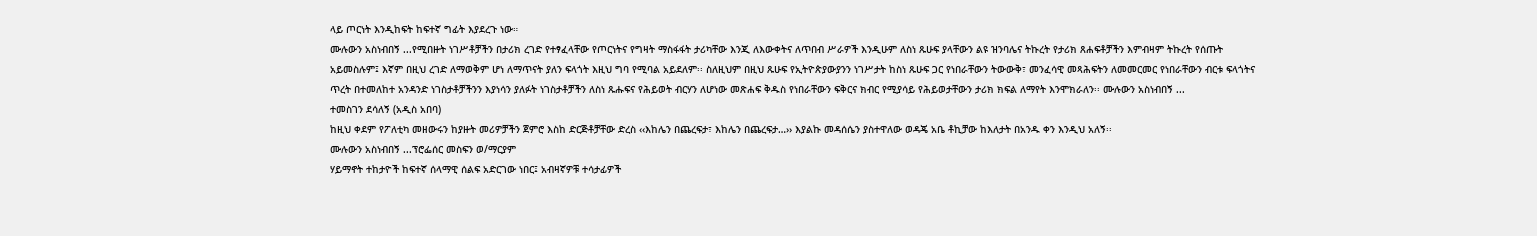ላይ ጦርነት እንዲከፍት ከፍተኛ ግፊት እያደረጉ ነው።
ሙሉውን አስነብበኝ ...የሚበዙት ነገሥቶቻችን በታሪክ ረገድ የተፃፈላቸው የጦርነትና የግዛት ማስፋፋት ታሪካቸው እንጂ ለእውቀትና ለጥበብ ሥራዎች እንዲሁም ለስነ ጹሁፍ ያላቸውን ልዩ ዝንባሌና ትኩረት የታሪክ ጸሐፍቶቻችን እምብዛም ትኩረት የሰጡት አይመስሉም፤ እኛም በዚህ ረገድ ለማወቅም ሆነ ለማጥናት ያለን ፍላጎት እዚህ ግባ የሚባል አይደለም፡፡ ስለዚህም በዚህ ጹሁፍ የኢትዮጵያውያንን ነገሥታት ከስነ ጹሁፍ ጋር የነበራቸውን ትውውቅ፣ መንፈሳዊ መጻሕፍትን ለመመርመር የነበራቸውን ብርቱ ፍላጎትና ጥረት በተመለከተ አንዳንድ ነገስታቶቻችንን እያነሳን ያለፉት ነገስታቶቻችን ለስነ ጹሑፍና የሕይወት ብርሃን ለሆነው መጽሐፍ ቅዱስ የነበራቸውን ፍቅርና ክብር የሚያሳይ የሕይወታቸውን ታሪክ ክፍል ለማየት እንሞክራለን፡፡ ሙሉውን አስነብበኝ ...
ተመስገን ደሳለኝ (አዲስ አበባ)
ከዚህ ቀደም የፖለቲካ መዘውሩን ከያዙት መሪዎቻችን ጀምሮ እስከ ድርጅቶቻቸው ድረስ ‹‹እከሌን በጨረፍታ፣ እከሌን በጨረፍታ…›› እያልኩ መዳሰሴን ያስተዋለው ወዳጄ አቤ ቶኪቻው ከእለታት በአንዱ ቀን እንዲህ አለኝ፡፡
ሙሉውን አስነብበኝ ...ፕሮፌሰር መስፍን ወ/ማርያም
ሃይማኖት ተከታዮች ከፍተኛ ሰላማዊ ሰልፍ አድርገው ነበር፤ አብዛኛዎቹ ተሳታፊዎች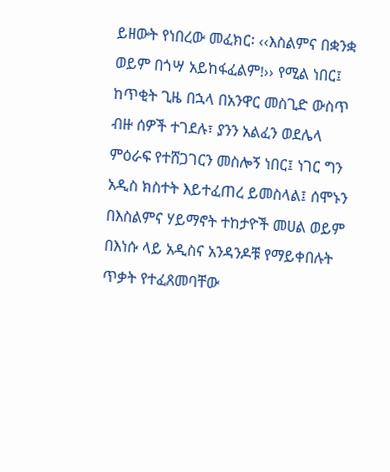ይዘውት የነበረው መፈክር፡ ‹‹እስልምና በቋንቋ ወይም በጎሣ አይከፋፈልም!›› የሚል ነበር፤ ከጥቂት ጊዜ በኋላ በአንዋር መስጊድ ውስጥ ብዙ ሰዎች ተገደሉ፣ ያንን አልፈን ወደሌላ ምዕራፍ የተሸጋገርን መስሎኝ ነበር፤ ነገር ግን አዲስ ክስተት እይተፈጠረ ይመስላል፤ ሰሞኑን በእስልምና ሃይማኖት ተከታዮች መሀል ወይም በእነሱ ላይ አዲስና አንዳንዶቹ የማይቀበሉት ጥቃት የተፈጸመባቸው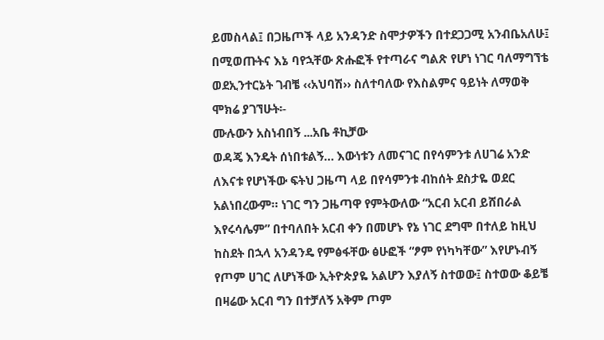ይመስላል፤ በጋዜጦች ላይ አንዳንድ ስሞታዎችን በተደጋጋሚ አንብቤአለሁ፤ በሚወጡትና እኔ ባየኋቸው ጽሑፎች የተጣራና ግልጽ የሆነ ነገር ባለማግኘቴ ወደኢንተርኔት ገብቼ ‹‹አህባሽ›› ስለተባለው የእስልምና ዓይነት ለማወቅ ሞክሬ ያገኘሁት፡-
ሙሉውን አስነብበኝ ...አቤ ቶኪቻው
ወዳጄ እንዴት ሰነበቱልኝ… እውነቱን ለመናገር በየሳምንቱ ለሀገሬ አንድ ለእናቱ የሆነችው ፍትህ ጋዜጣ ላይ በየሳምንቱ ብከሰት ደስታዬ ወደር አልነበረውም። ነገር ግን ጋዜጣዋ የምትውለው “አርብ አርብ ይሸበራል እየሩሳሌም” በተባለበት አርብ ቀን በመሆኑ የኔ ነገር ደግሞ በተለይ ከዚህ ከስደት በኋላ አንዳንዴ የምፅፋቸው ፅሁፎች “ፆም የነካካቸው” እየሆኑብኝ የጦም ሀገር ለሆነችው ኢትዮጵያዬ አልሆን እያለኝ ስተወው፤ ስተወው ቆይቼ በዛሬው አርብ ግን በተቻለኝ አቅም ጦም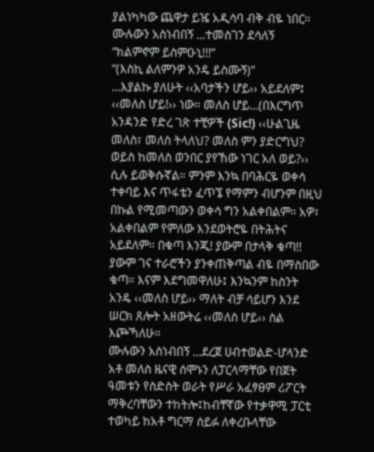ያልነካካው ጨዋታ ይዤ አዲሳባ ብቅ ብዬ ነበር።
ሙሉውን አስነብበኝ ...ተመስገን ደሳለኝ
“ክልምኖም ይስምዑኒ!!!”
“(እስኪ ልለምንዎ አንዴ ይስሙኝ)”
…እያልኩ ያለሁት ‹‹አባታችን ሆይ›› አይደለም፤ ‹‹መለስ ሆይ!›› ነው። መለስ ሆይ…(በእርግጥ አንዳንድ የድረ ገጽ ተቺዎች (Sic!) ‹‹ሁልጊዜ መለስ፣ መለስ ትላለህ? መለስ ምን ያድርግህ? ወይስ ከመለስ ወንበር ያየኸው ነገር አለ ወይ?›› ሲሉ ይወቅሱኛል። ምንም እንኳ በባሕርዬ ወቀሳ ተቀባይ እና ጥፋቴን ፈጥኜ የማምን ብሆንም በዚህ በኩል የሚመጣውን ወቀሳ ግን አልቀበልም። አዎ፣ አልቀበልም የምለው እንደወትሮዬ በትሕትና አይደለም። በቁጣ እንጂ! ያውም በታላቅ ቁጣ!! ያውም ገና ተራሮችን ያንቀጠቅጣል ብዬ በማስበው ቁጣ። እናም እደግመዋለሁ፤ እንኳንም ከስንት አንዴ ‹‹መለስ ሆይ›› ማለት ብቻ ሳይሆን እንደ ሠርክ ጸሎት አዘውትሬ ‹‹መለስ ሆይ›› ስል እጮኻለሁ።
ሙሉውን አስነብበኝ ...ደረጀ ሀብተወልድ-ሆላንድ
አቶ መለስ ዜናዊ ሰሞኑን ለፓርላማቸው የበጀት ዓመቱን የስድስት ወራት የሥራ አፈፃፀም ሪፖርት ማቅረባቸውን ተከትሎ፤ከብቸኛው የተቃዋሚ ፓርቲ ተወካይ ከአቶ ግርማ ሰይፉ ለቀረቡላቸው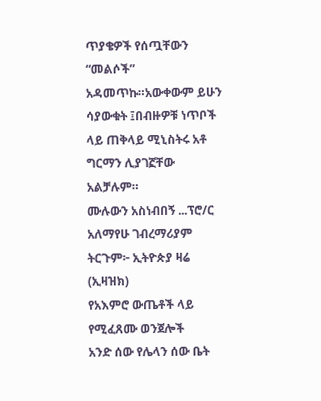ጥያቄዎች የሰጧቸውን “መልሶች” አዳመጥኩ።አውቀውም ይሁን ሳያውቁት ፤በብዙዎቹ ነጥቦች ላይ ጠቅላይ ሚኒስትሩ አቶ ግርማን ሊያገኟቸው አልቻሉም።
ሙሉውን አስነብበኝ ...ፕሮ/ር አለማየሁ ገብረማሪያም
ትርጉም፦ ኢትዮጵያ ዛሬ (ኢዛዝክ)
የአእምሮ ውጤቶች ላይ የሚፈጸሙ ወንጀሎች
አንድ ሰው የሌላን ሰው ቤት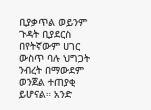ቢያቃጥል ወይንም ጉዳት ቢያደርስ በየትኛውም ሀገር ውስጥ ባሉ ህግጋት ንብረት በማውደም ወንጀል ተጠያቂ ይሆናል። አንድ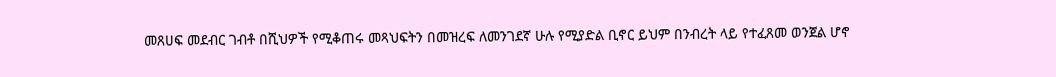መጸሀፍ መደብር ገብቶ በሺህዎች የሚቆጠሩ መጻህፍትን በመዝረፍ ለመንገደኛ ሁሉ የሚያድል ቢኖር ይህም በንብረት ላይ የተፈጸመ ወንጀል ሆኖ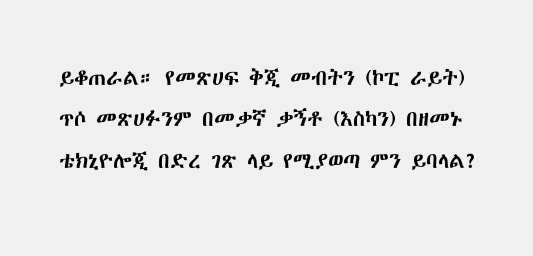ይቆጠራል። የመጽሀፍ ቅጂ መብትን (ኮፒ ራይት) ጥሶ መጽሀፉንም በመቃኛ ቃኝቶ (እስካን) በዘመኑ ቴክኒዮሎጂ በድረ ገጽ ላይ የሚያወጣ ምን ይባላል?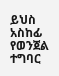ይህስ አስከፊ የወንጀል ተግባር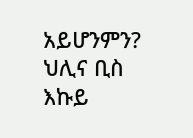አይሆንምን? ህሊና ቢስ እኩይ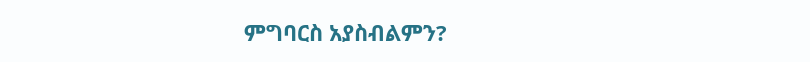ምግባርስ አያስብልምን?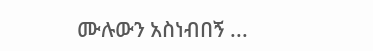ሙሉውን አስነብበኝ ...